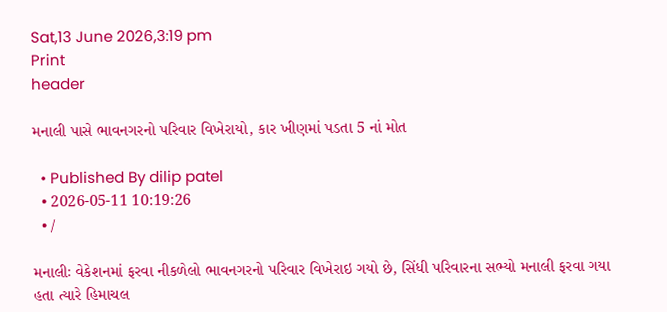Sat,13 June 2026,3:19 pm
Print
header

મનાલી પાસે ભાવનગરનો પરિવાર વિખેરાયો, કાર ખીણમાં પડતા 5 નાં મોત

  • Published By dilip patel
  • 2026-05-11 10:19:26
  • /

મનાલીઃ વેકેશનમાં ફરવા નીકળેલો ભાવનગરનો પરિવાર વિખેરાઇ ગયો છે, સિંધી પરિવારના સભ્યો મનાલી ફરવા ગયા હતા ત્યારે હિમાચલ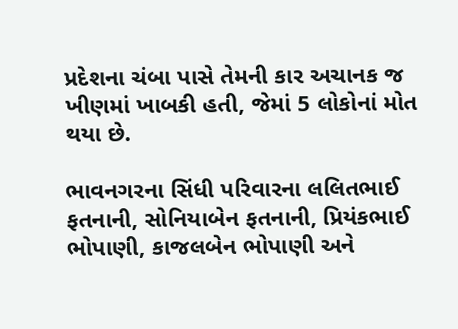પ્રદેશના ચંબા પાસે તેમની કાર અચાનક જ ખીણમાં ખાબકી હતી, જેમાં 5 લોકોનાં મોત થયા છે.

ભાવનગરના સિંધી પરિવારના લલિતભાઈ ફતનાની, સોનિયાબેન ફતનાની, પ્રિયંકભાઈ ભોપાણી, કાજલબેન ભોપાણી અને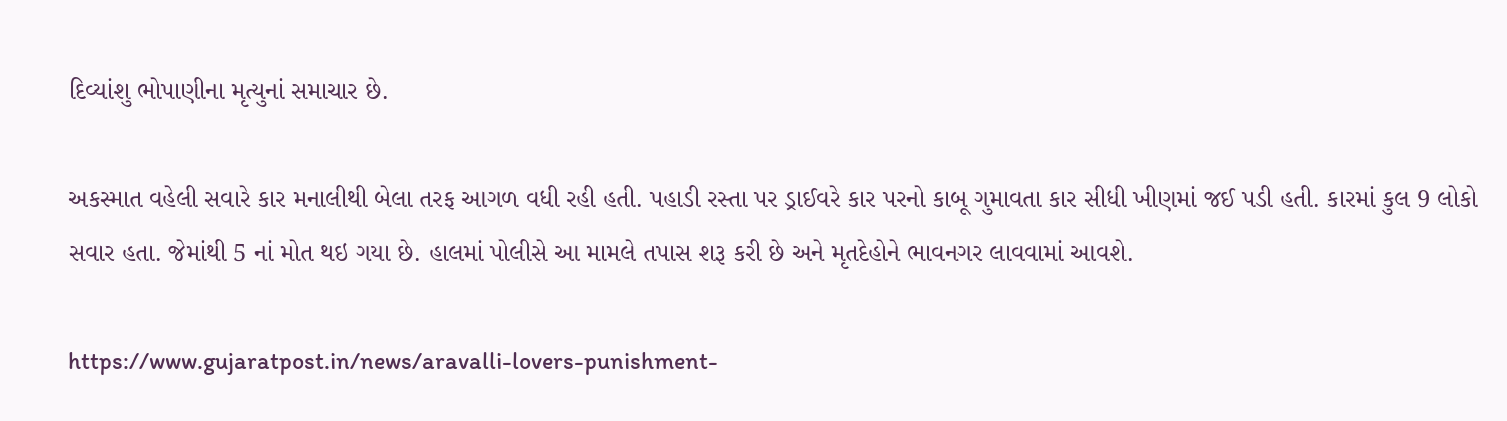દિવ્યાંશુ ભોપાણીના મૃત્યુનાં સમાચાર છે.

અકસ્માત વહેલી સવારે કાર મનાલીથી બેલા તરફ આગળ વધી રહી હતી. પહાડી રસ્તા પર ડ્રાઈવરે કાર પરનો કાબૂ ગુમાવતા કાર સીધી ખીણમાં જઈ પડી હતી. કારમાં કુલ 9 લોકો સવાર હતા. જેમાંથી 5 નાં મોત થઇ ગયા છે. હાલમાં પોલીસે આ મામલે તપાસ શરૂ કરી છે અને મૃતદેહોને ભાવનગર લાવવામાં આવશે.

https://www.gujaratpost.in/news/aravalli-lovers-punishment-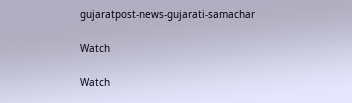gujaratpost-news-gujarati-samachar

Watch

Watch